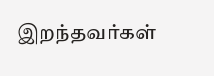இறந்தவர்கள்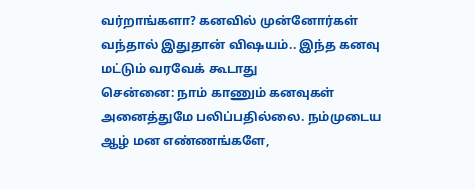வர்றாங்களா? கனவில் முன்னோர்கள் வந்தால் இதுதான் விஷயம்.. இந்த கனவு மட்டும் வரவேக் கூடாது
சென்னை: நாம் காணும் கனவுகள் அனைத்துமே பலிப்பதில்லை. நம்முடைய ஆழ் மன எண்ணங்களே,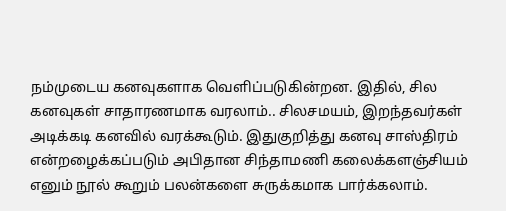நம்முடைய கனவுகளாக வெளிப்படுகின்றன. இதில், சில கனவுகள் சாதாரணமாக வரலாம்.. சிலசமயம், இறந்தவர்கள் அடிக்கடி கனவில் வரக்கூடும். இதுகுறித்து கனவு சாஸ்திரம் என்றழைக்கப்படும் அபிதான சிந்தாமணி கலைக்களஞ்சியம் எனும் நூல் கூறும் பலன்களை சுருக்கமாக பார்க்கலாம்.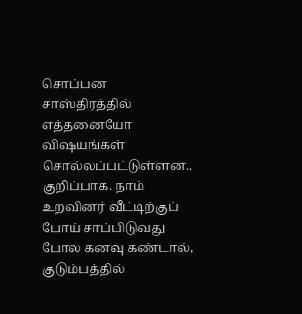சொப்பன சாஸ்திரத்தில் எத்தனையோ விஷயங்கள் சொல்லப்பட்டுள்ளன.. குறிப்பாக. நாம் உறவினர் வீட்டிற்குப் போய் சாப்பிடுவது போல கனவு கண்டால், குடும்பத்தில்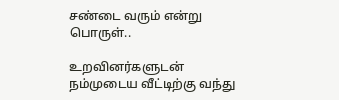சண்டை வரும் என்று பொருள்..

உறவினர்களுடன் நம்முடைய வீட்டிற்கு வந்து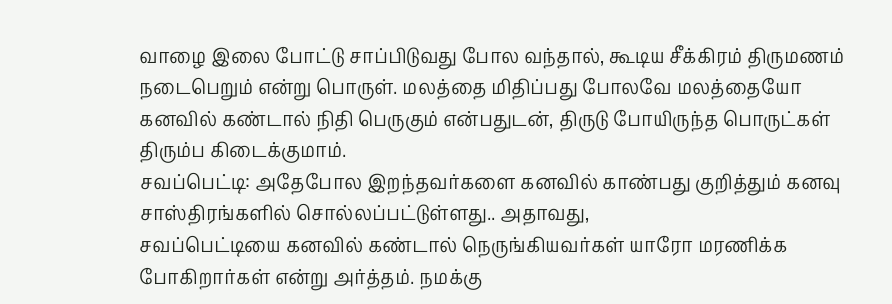வாழை இலை போட்டு சாப்பிடுவது போல வந்தால், கூடிய சீக்கிரம் திருமணம் நடைபெறும் என்று பொருள். மலத்தை மிதிப்பது போலவே மலத்தையோ கனவில் கண்டால் நிதி பெருகும் என்பதுடன், திருடு போயிருந்த பொருட்கள் திரும்ப கிடைக்குமாம்.
சவப்பெட்டி: அதேபோல இறந்தவர்களை கனவில் காண்பது குறித்தும் கனவு சாஸ்திரங்களில் சொல்லப்பட்டுள்ளது.. அதாவது,
சவப்பெட்டியை கனவில் கண்டால் நெருங்கியவர்கள் யாரோ மரணிக்க போகிறார்கள் என்று அர்த்தம். நமக்கு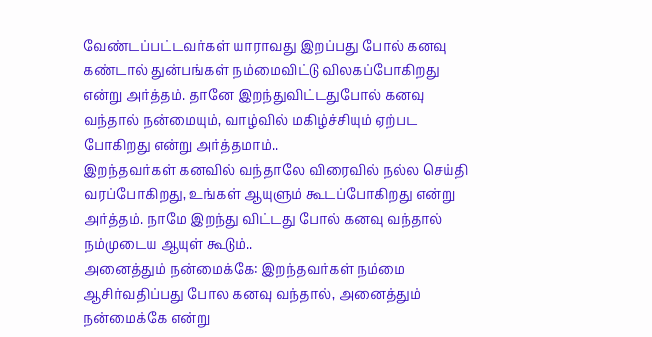வேண்டப்பட்டவர்கள் யாராவது இறப்பது போல் கனவு கண்டால் துன்பங்கள் நம்மைவிட்டு விலகப்போகிறது என்று அர்த்தம். தானே இறந்துவிட்டதுபோல் கனவு வந்தால் நன்மையும், வாழ்வில் மகிழ்ச்சியும் ஏற்பட போகிறது என்று அர்த்தமாம்..
இறந்தவர்கள் கனவில் வந்தாலே விரைவில் நல்ல செய்தி வரப்போகிறது, உங்கள் ஆயுளும் கூடப்போகிறது என்று அர்த்தம். நாமே இறந்து விட்டது போல் கனவு வந்தால் நம்முடைய ஆயுள் கூடும்..
அனைத்தும் நன்மைக்கே: இறந்தவர்கள் நம்மை ஆசிர்வதிப்பது போல கனவு வந்தால், அனைத்தும் நன்மைக்கே என்று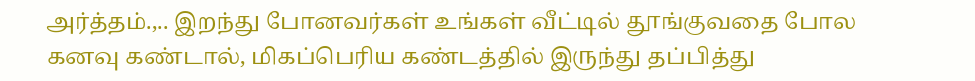அர்த்தம்.,.. இறந்து போனவர்கள் உங்கள் வீட்டில் தூங்குவதை போல கனவு கண்டால், மிகப்பெரிய கண்டத்தில் இருந்து தப்பித்து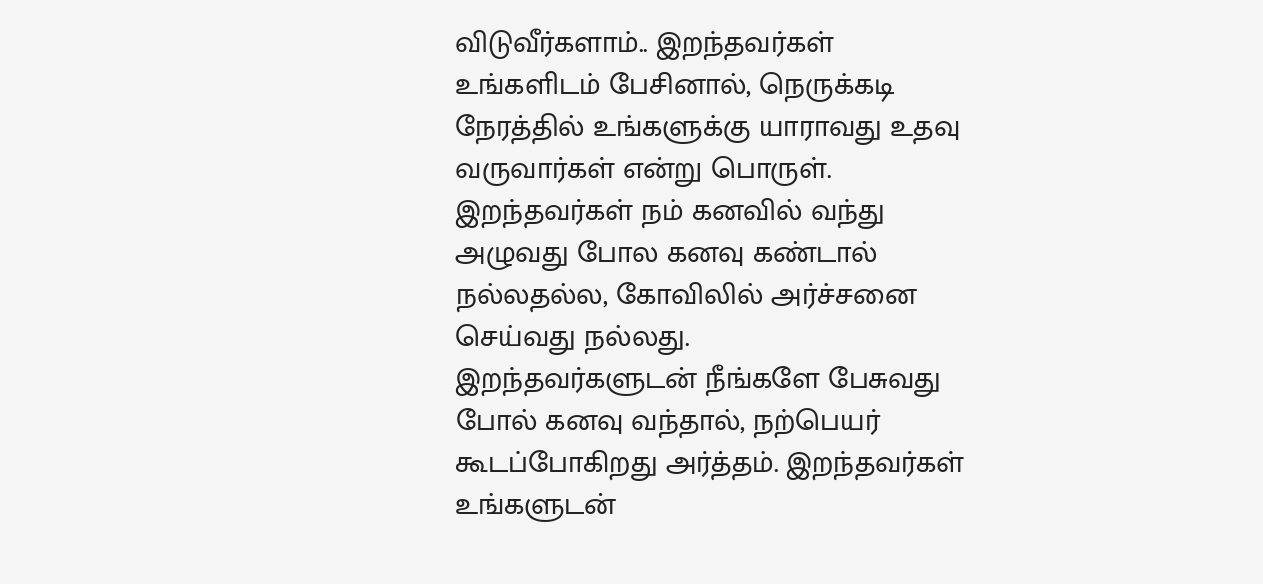விடுவீர்களாம்.. இறந்தவர்கள் உங்களிடம் பேசினால், நெருக்கடி நேரத்தில் உங்களுக்கு யாராவது உதவு வருவார்கள் என்று பொருள்.
இறந்தவர்கள் நம் கனவில் வந்து அழுவது போல கனவு கண்டால் நல்லதல்ல, கோவிலில் அர்ச்சனை செய்வது நல்லது.
இறந்தவர்களுடன் நீங்களே பேசுவது போல் கனவு வந்தால், நற்பெயர் கூடப்போகிறது அர்த்தம். இறந்தவர்கள் உங்களுடன்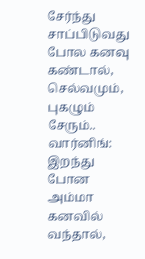சேர்ந்து சாப்பிடுவது போல கனவு கண்டால், செல்வமும், புகழும் சேரும்..
வார்னிங்: இறந்து போன அம்மா கனவில் வந்தால்,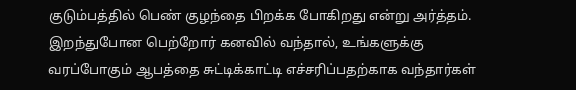குடும்பத்தில் பெண் குழந்தை பிறக்க போகிறது என்று அர்த்தம். இறந்துபோன பெற்றோர் கனவில் வந்தால், உங்களுக்கு வரப்போகும் ஆபத்தை சுட்டிக்காட்டி எச்சரிப்பதற்காக வந்தார்கள்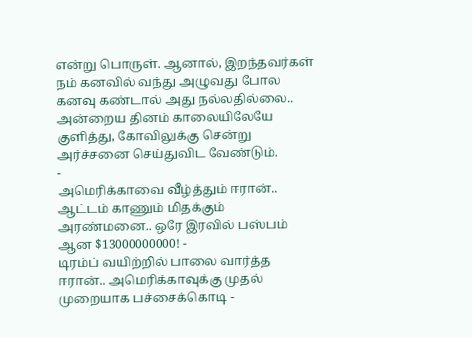என்று பொருள். ஆனால், இறந்தவர்கள் நம் கனவில் வந்து அழுவது போல கனவு கண்டால் அது நல்லதில்லை.. அன்றைய தினம் காலையிலேயே குளித்து, கோவிலுக்கு சென்று அர்ச்சனை செய்துவிட வேண்டும்.
-
அமெரிக்காவை வீழ்த்தும் ஈரான்.. ஆட்டம் காணும் மிதக்கும் அரண்மனை.. ஒரே இரவில் பஸ்பம் ஆன $13000000000! -
டிரம்ப் வயிற்றில் பாலை வார்த்த ஈரான்.. அமெரிக்காவுக்கு முதல் முறையாக பச்சைக்கொடி -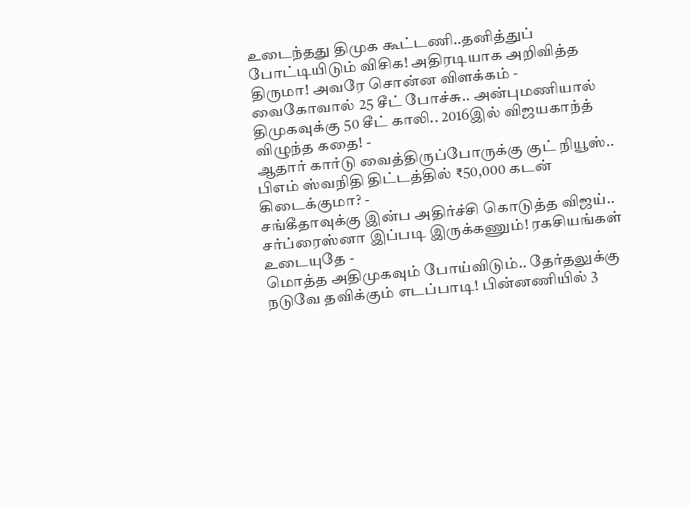உடைந்தது திமுக கூட்டணி..தனித்துப் போட்டியிடும் விசிக! அதிரடியாக அறிவித்த திருமா! அவரே சொன்ன விளக்கம் -
வைகோவால் 25 சீட் போச்சு.. அன்புமணியால் திமுகவுக்கு 50 சீட் காலி.. 2016இல் விஜயகாந்த் விழுந்த கதை! -
ஆதார் கார்டு வைத்திருப்போருக்கு குட் நியூஸ்.. பிஎம் ஸ்வநிதி திட்டத்தில் ₹50,000 கடன் கிடைக்குமா? -
சங்கீதாவுக்கு இன்ப அதிர்ச்சி கொடுத்த விஜய்.. சர்ப்ரைஸ்னா இப்படி இருக்கணும்! ரகசியங்கள் உடையுதே -
மொத்த அதிமுகவும் போய்விடும்.. தேர்தலுக்கு நடுவே தவிக்கும் எடப்பாடி! பின்னணியில் 3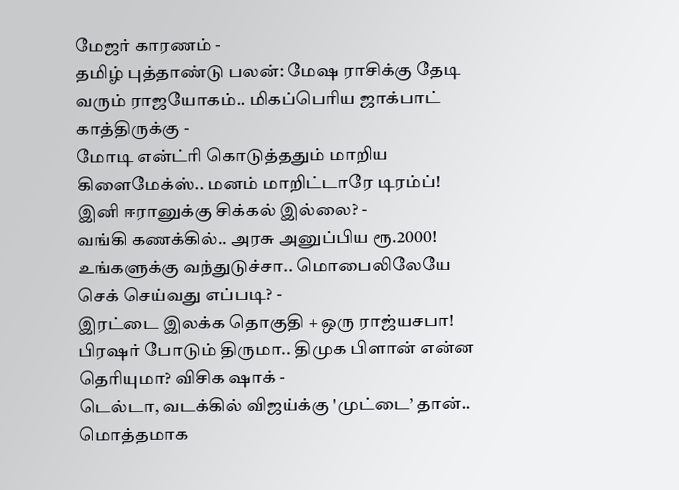மேஜர் காரணம் -
தமிழ் புத்தாண்டு பலன்: மேஷ ராசிக்கு தேடி வரும் ராஜயோகம்.. மிகப்பெரிய ஜாக்பாட் காத்திருக்கு -
மோடி என்ட்ரி கொடுத்ததும் மாறிய கிளைமேக்ஸ்.. மனம் மாறிட்டாரே டிரம்ப்! இனி ஈரானுக்கு சிக்கல் இல்லை? -
வங்கி கணக்கில்.. அரசு அனுப்பிய ரூ.2000! உங்களுக்கு வந்துடுச்சா.. மொபைலிலேயே செக் செய்வது எப்படி? -
இரட்டை இலக்க தொகுதி + ஒரு ராஜ்யசபா! பிரஷர் போடும் திருமா.. திமுக பிளான் என்ன தெரியுமா? விசிக ஷாக் -
டெல்டா, வடக்கில் விஜய்க்கு 'முட்டை’ தான்.. மொத்தமாக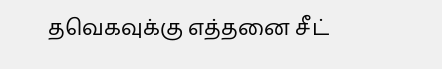தவெகவுக்கு எத்தனை சீட்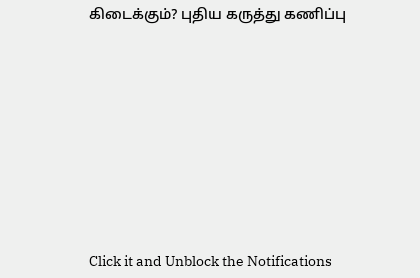கிடைக்கும்? புதிய கருத்து கணிப்பு












Click it and Unblock the Notifications